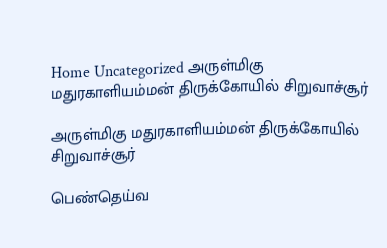Home Uncategorized அருள்மிகு மதுரகாளியம்மன் திருக்கோயில் சிறுவாச்சூர்

அருள்மிகு மதுரகாளியம்மன் திருக்கோயில் சிறுவாச்சூர்

பெண்தெய்வ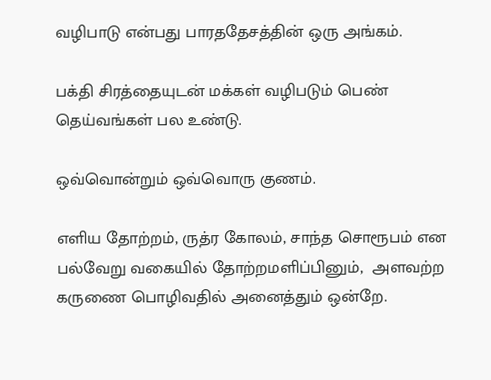வழிபாடு என்பது பாரததேசத்தின் ஒரு அங்கம்.

பக்தி சிரத்தையுடன் மக்கள் வழிபடும் பெண் தெய்வங்கள் பல உண்டு.

ஒவ்வொன்றும் ஒவ்வொரு குணம்.

எளிய தோற்றம், ருத்ர கோலம், சாந்த சொரூபம் என  பல்வேறு வகையில் தோற்றமளிப்பினும்,  அளவற்ற கருணை பொழிவதில் அனைத்தும் ஒன்றே.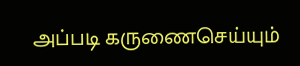அப்படி கருணைசெய்யும்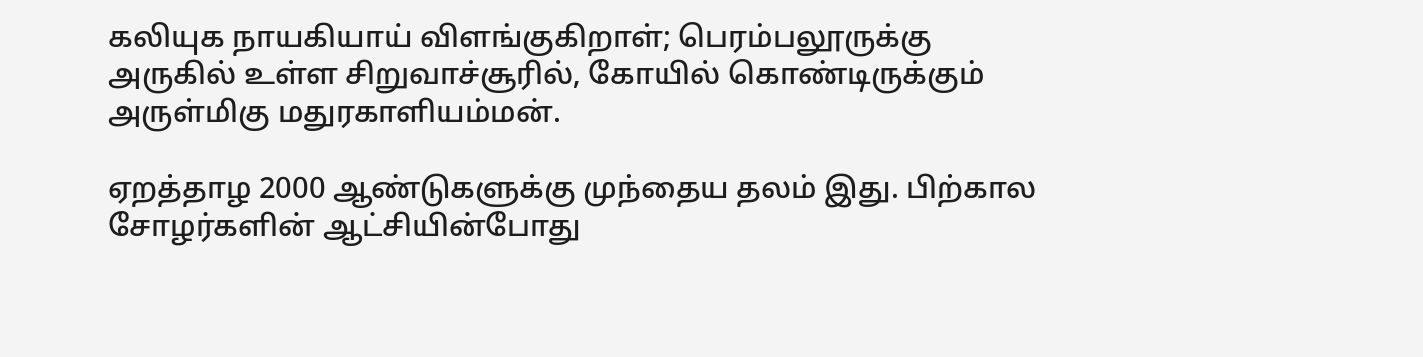கலியுக நாயகியாய் விளங்குகிறாள்; பெரம்பலூருக்கு அருகில் உள்ள சிறுவாச்சூரில், கோயில் கொண்டிருக்கும் அருள்மிகு மதுரகாளியம்மன்.

ஏறத்தாழ 2000 ஆண்டுகளுக்கு முந்தைய தலம் இது. பிற்கால சோழர்களின் ஆட்சியின்போது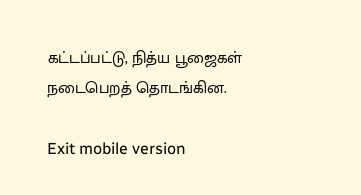கட்டப்பட்டு, நித்ய பூஜைகள் நடைபெறத் தொடங்கின.

Exit mobile version